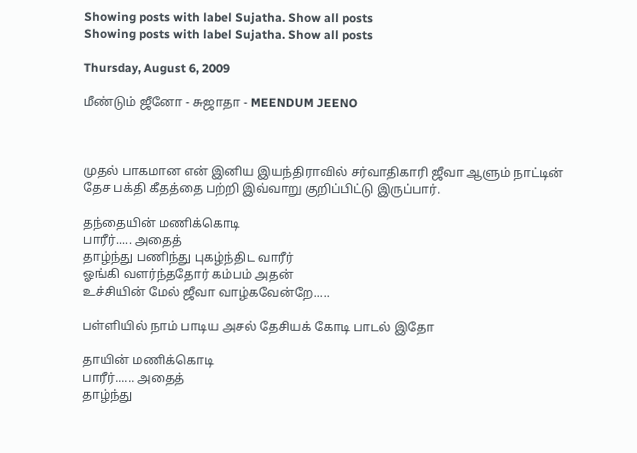Showing posts with label Sujatha. Show all posts
Showing posts with label Sujatha. Show all posts

Thursday, August 6, 2009

மீண்டும் ஜீனோ - சுஜாதா - MEENDUM JEENO



முதல் பாகமான என் இனிய இயந்திராவில் சர்வாதிகாரி ஜீவா ஆளும் நாட்டின் தேச பக்தி கீதத்தை பற்றி இவ்வாறு குறிப்பிட்டு இருப்பார்.

தந்தையின் மணிக்கொடி
பாரீர்..... அதைத்
தாழ்ந்து பணிந்து புகழ்ந்திட வாரீர்
ஓங்கி வளர்ந்ததோர் கம்பம் அதன்
உச்சியின் மேல் ஜீவா வாழ்கவேன்றே.....

பள்ளியில் நாம் பாடிய அசல் தேசியக் கோடி பாடல் இதோ

தாயின் மணிக்கொடி
பாரீர்...... அதைத்
தாழ்ந்து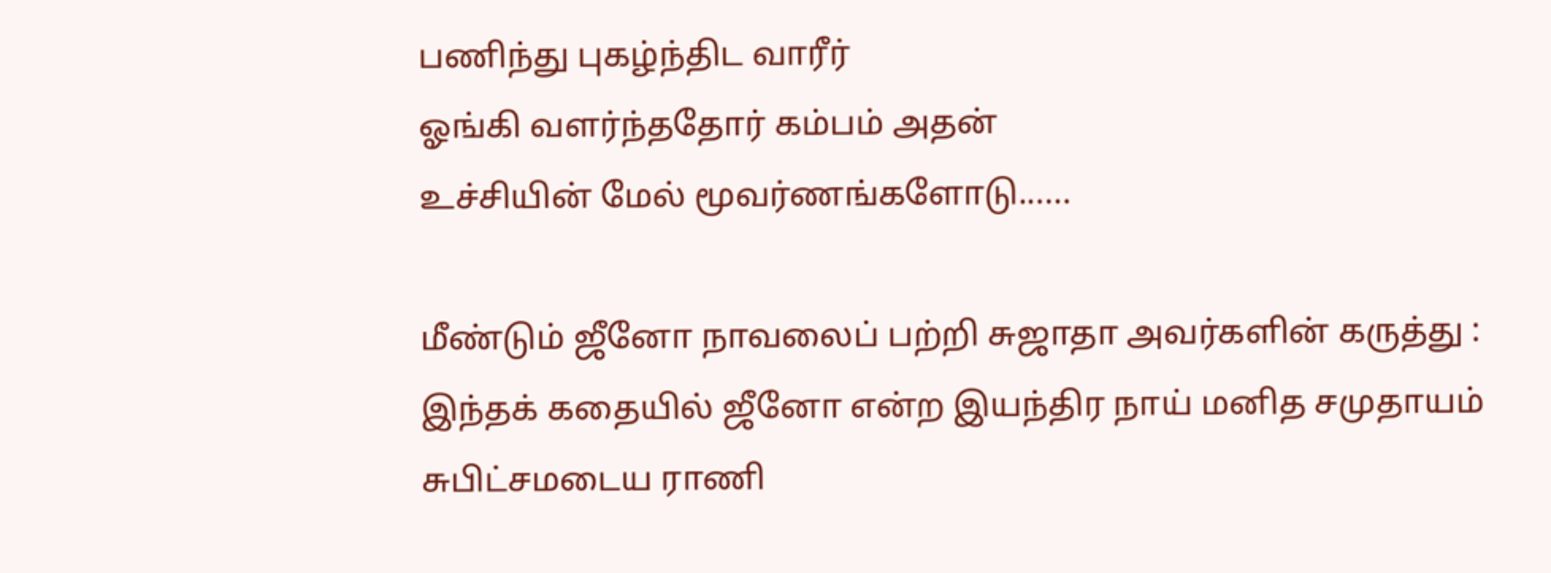பணிந்து புகழ்ந்திட வாரீர்
ஓங்கி வளர்ந்ததோர் கம்பம் அதன்
உச்சியின் மேல் மூவர்ணங்களோடு......

மீண்டும் ஜீனோ நாவலைப் பற்றி சுஜாதா அவர்களின் கருத்து :
இந்தக் கதையில் ஜீனோ என்ற இயந்திர நாய் மனித சமுதாயம் சுபிட்சமடைய ராணி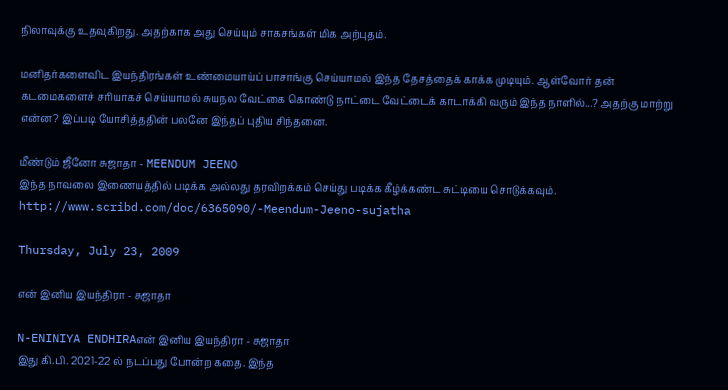நிலாவுக்கு உதவுகிறது. அதற்காக அது செய்யும் சாகசங்கள் மிக அற்புதம்.

மனிதர்களைவிட இயந்திரங்கள் உண்மையாய்ப் பாசாங்கு செய்யாமல் இந்த தேசத்தைக் காக்க முடியும். ஆள்வோர் தன் கடமைகளைச் சரியாகச் செய்யாமல் சுயநல வேட்கை கொண்டு நாட்டை வேட்டைக் காடாக்கி வரும் இந்த நாளில்...? அதற்கு மாற்று என்ன? இப்படி யோசித்ததின் பலனே இந்தப் புதிய சிந்தனை.

மீண்டும் ஜீனோ சுஜாதா - MEENDUM JEENO
இந்த நாவலை இணையத்தில் படிக்க அல்லது தரவிறக்கம் செய்து படிக்க கீழ்க்கண்ட சுட்டியை சொடுக்கவும்.
http://www.scribd.com/doc/6365090/-Meendum-Jeeno-sujatha

Thursday, July 23, 2009

என் இனிய இயந்திரா - சுஜாதா

N-ENINIYA ENDHIRAஎன் இனிய இயந்திரா - சுஜாதா
இது கி.பி. 2021-22 ல் நடப்பது போன்ற கதை. இந்த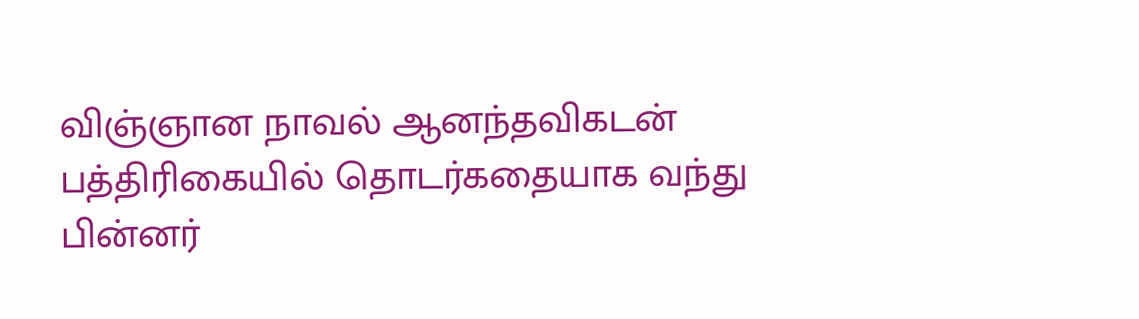விஞ்ஞான நாவல் ஆனந்தவிகடன் பத்திரிகையில் தொடர்கதையாக வந்து பின்னர்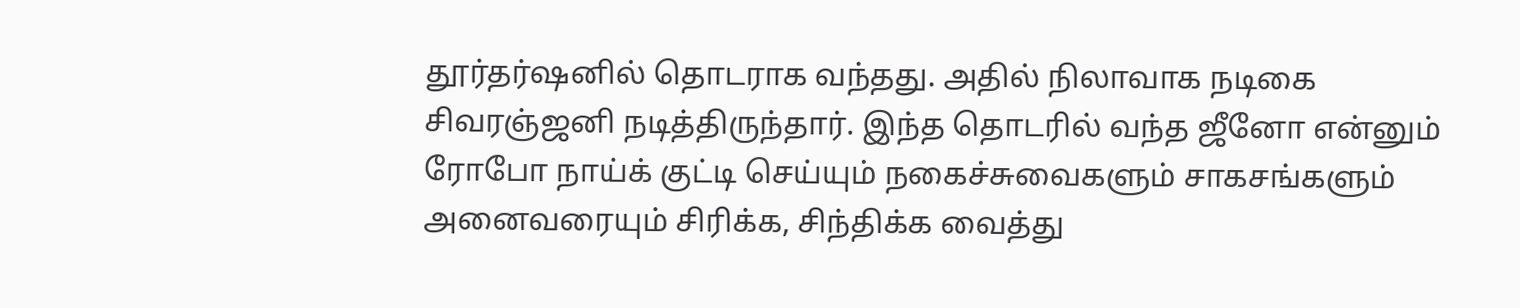தூர்தர்ஷனில் தொடராக வந்தது. அதில் நிலாவாக நடிகை சிவரஞ்ஜனி நடித்திருந்தார். இந்த தொடரில் வந்த ஜீனோ என்னும் ரோபோ நாய்க் குட்டி செய்யும் நகைச்சுவைகளும் சாகசங்களும் அனைவரையும் சிரிக்க, சிந்திக்க வைத்து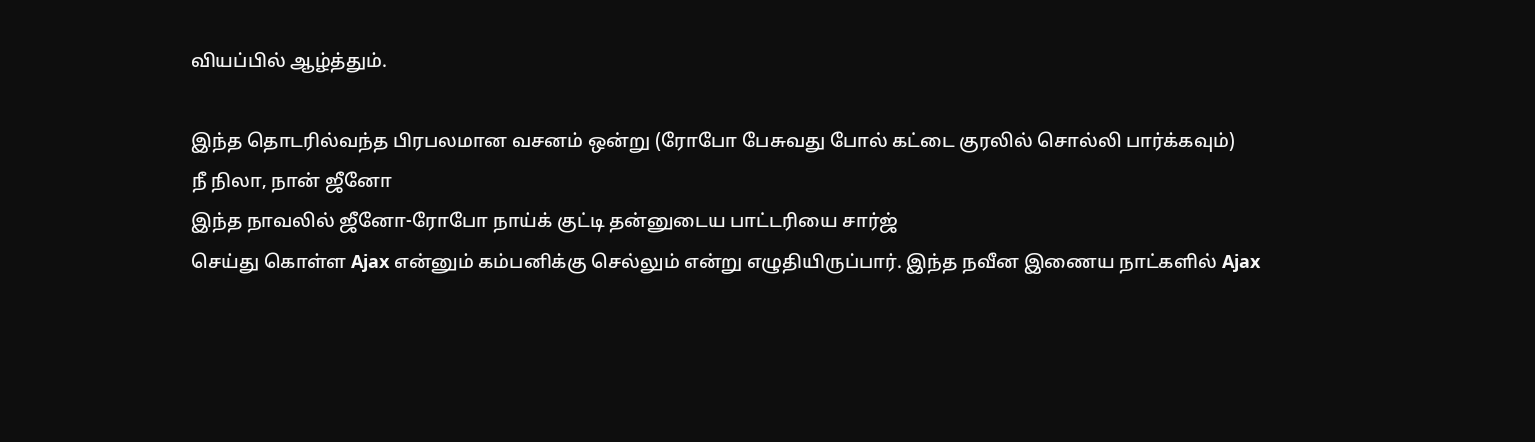வியப்பில் ஆழ்த்தும்.

இந்த தொடரில்வந்த பிரபலமான வசனம் ஒன்று (ரோபோ பேசுவது போல் கட்டை குரலில் சொல்லி பார்க்கவும்)
நீ நிலா, நான் ஜீனோ
இந்த நாவலில் ஜீனோ-ரோபோ நாய்க் குட்டி தன்னுடைய பாட்டரியை சார்ஜ்
செய்து கொள்ள Ajax என்னும் கம்பனிக்கு செல்லும் என்று எழுதியிருப்பார். இந்த நவீன இணைய நாட்களில் Ajax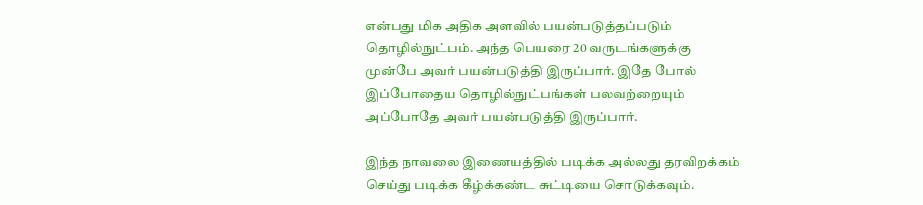என்பது மிக அதிக அளவில் பயன்படுத்தப்படும் தொழில்நுட்பம். அந்த பெயரை 20 வருடங்களுக்கு முன்பே அவர் பயன்படுத்தி இருப்பார். இதே போல் இப்போதைய தொழில்நுட்பங்கள் பலவற்றையும் அப்போதே அவர் பயன்படுத்தி இருப்பார்.

இந்த நாவலை இணையத்தில் படிக்க அல்லது தரவிறக்கம் செய்து படிக்க கீழ்க்கண்ட சுட்டியை சொடுக்கவும்.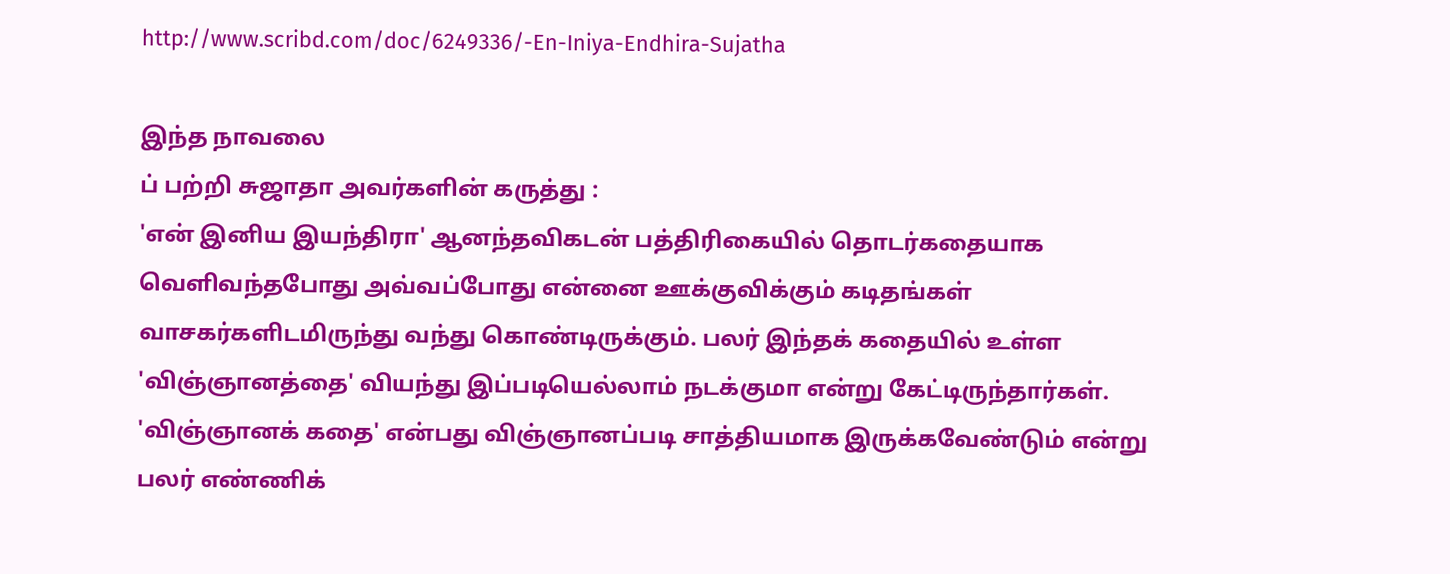http://www.scribd.com/doc/6249336/-En-Iniya-Endhira-Sujatha

இந்த நாவலை
ப் பற்றி சுஜாதா அவர்களின் கருத்து :
'என் இனிய இயந்திரா' ஆனந்தவிகடன் பத்திரிகையில் தொடர்கதையாக வெளிவந்தபோது அவ்வப்போது என்னை ஊக்குவிக்கும் கடிதங்கள் வாசகர்களிடமிருந்து வந்து கொண்டிருக்கும். பலர் இந்தக் கதையில் உள்ள 'விஞ்ஞானத்தை' வியந்து இப்படியெல்லாம் நடக்குமா என்று கேட்டிருந்தார்கள். 'விஞ்ஞானக் கதை' என்பது விஞ்ஞானப்படி சாத்தியமாக இருக்கவேண்டும் என்று பலர் எண்ணிக்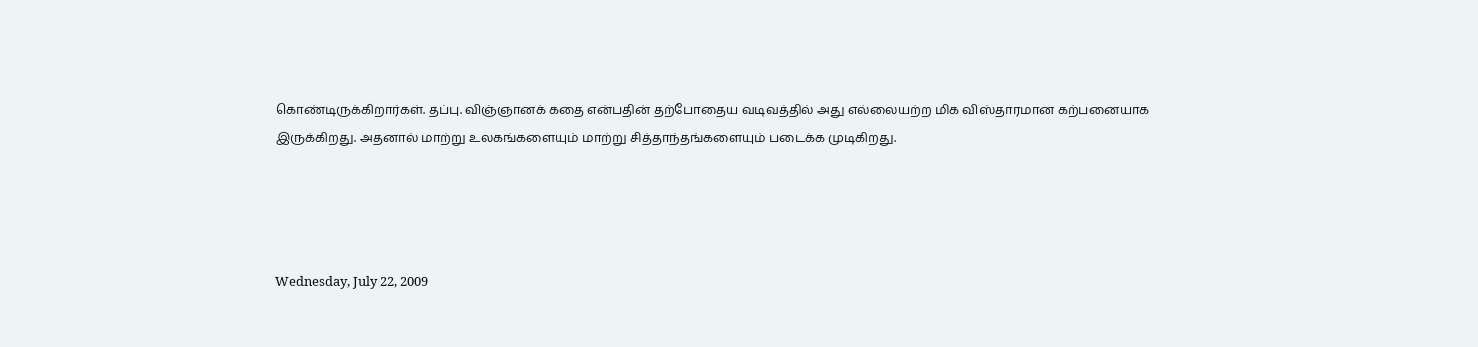கொண்டிருக்கிறார்கள். தப்பு. விஞ்ஞானக் கதை என்பதின் தற்போதைய வடிவத்தில் அது எல்லையற்ற மிக விஸ்தாரமான கற்பனையாக இருக்கிறது. அதனால் மாற்று உலகங்களையும் மாற்று சித்தாந்தங்களையும் படைக்க முடிகிறது.




Wednesday, July 22, 2009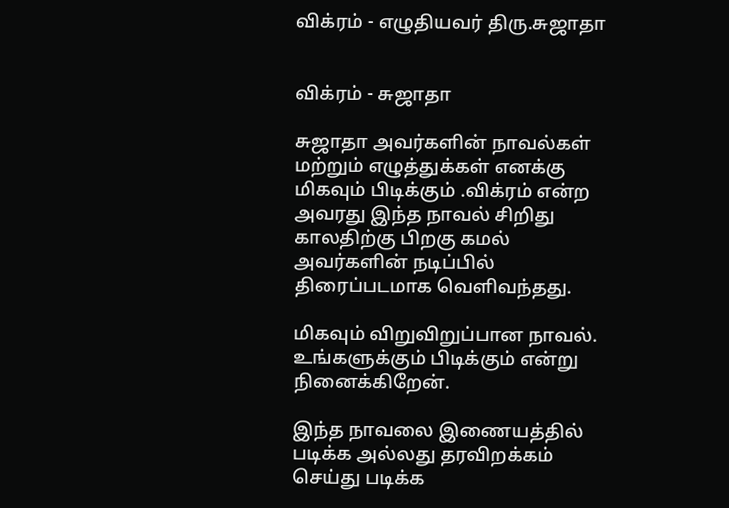விக்ரம் - எழுதியவர் திரு.சுஜாதா


விக்ரம் - சுஜாதா

சுஜாதா அவர்களின் நாவல்கள் மற்றும் எழுத்துக்கள் எனக்கு மிகவும் பிடிக்கும் .விக்ரம் என்ற அவரது இந்த நாவல் சிறிது காலதிற்கு பிறகு கமல் அவர்களின் நடிப்பில் திரைப்படமாக வெளிவந்தது.

மிகவும் விறுவிறுப்பான நாவல். உங்களுக்கும் பிடிக்கும் என்று நினைக்கிறேன்.

இந்த நாவலை இணையத்தில் படிக்க அல்லது தரவிறக்கம் செய்து படிக்க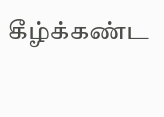கீழ்க்கண்ட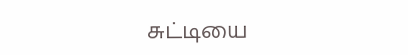சுட்டியை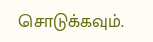சொடுக்கவும்.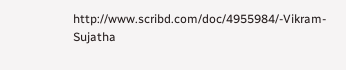http://www.scribd.com/doc/4955984/-Vikram-Sujatha